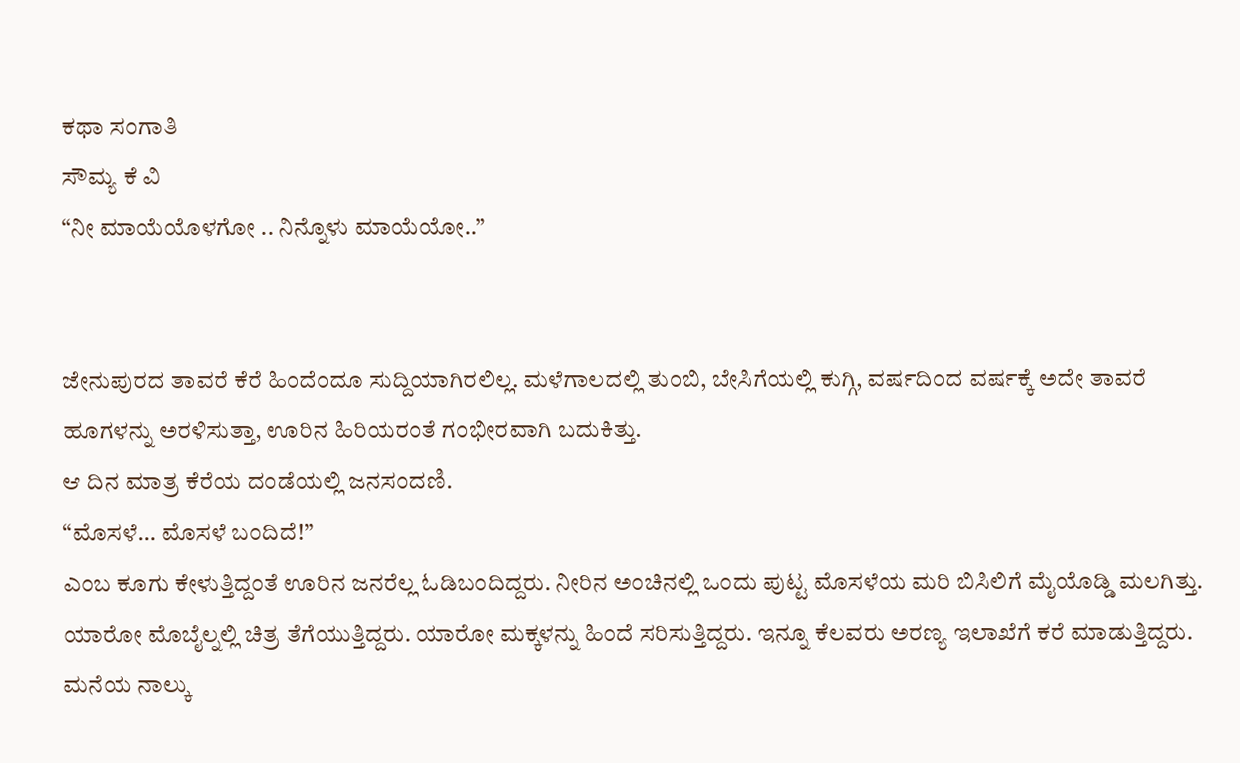ಕಥಾ ಸಂಗಾತಿ
ಸೌಮ್ಯ ಕೆ ವಿ
“ನೀ ಮಾಯೆಯೊಳಗೋ .. ನಿನ್ನೊಳು ಮಾಯೆಯೋ..”


ಜೇನುಪುರದ ತಾವರೆ ಕೆರೆ ಹಿಂದೆಂದೂ ಸುದ್ದಿಯಾಗಿರಲಿಲ್ಲ. ಮಳೆಗಾಲದಲ್ಲಿ ತುಂಬಿ, ಬೇಸಿಗೆಯಲ್ಲಿ ಕುಗ್ಗಿ, ವರ್ಷದಿಂದ ವರ್ಷಕ್ಕೆ ಅದೇ ತಾವರೆ ಹೂಗಳನ್ನು ಅರಳಿಸುತ್ತಾ, ಊರಿನ ಹಿರಿಯರಂತೆ ಗಂಭೀರವಾಗಿ ಬದುಕಿತ್ತು.
ಆ ದಿನ ಮಾತ್ರ ಕೆರೆಯ ದಂಡೆಯಲ್ಲಿ ಜನಸಂದಣಿ.
“ಮೊಸಳೆ… ಮೊಸಳೆ ಬಂದಿದೆ!”
ಎಂಬ ಕೂಗು ಕೇಳುತ್ತಿದ್ದಂತೆ ಊರಿನ ಜನರೆಲ್ಲ ಓಡಿಬಂದಿದ್ದರು. ನೀರಿನ ಅಂಚಿನಲ್ಲಿ ಒಂದು ಪುಟ್ಟ ಮೊಸಳೆಯ ಮರಿ ಬಿಸಿಲಿಗೆ ಮೈಯೊಡ್ಡಿ ಮಲಗಿತ್ತು. ಯಾರೋ ಮೊಬೈಲ್ನಲ್ಲಿ ಚಿತ್ರ ತೆಗೆಯುತ್ತಿದ್ದರು. ಯಾರೋ ಮಕ್ಕಳನ್ನು ಹಿಂದೆ ಸರಿಸುತ್ತಿದ್ದರು. ಇನ್ನೂ ಕೆಲವರು ಅರಣ್ಯ ಇಲಾಖೆಗೆ ಕರೆ ಮಾಡುತ್ತಿದ್ದರು.
ಮನೆಯ ನಾಲ್ಕು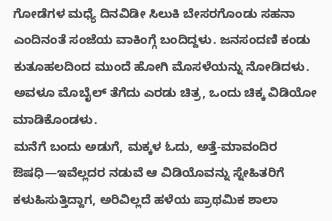ಗೋಡೆಗಳ ಮಧ್ಯೆ ದಿನವಿಡೀ ಸಿಲುಕಿ ಬೇಸರಗೊಂಡು ಸಹನಾ ಎಂದಿನಂತೆ ಸಂಜೆಯ ವಾಕಿಂಗ್ಗೆ ಬಂದಿದ್ದಳು. ಜನಸಂದಣಿ ಕಂಡು ಕುತೂಹಲದಿಂದ ಮುಂದೆ ಹೋಗಿ ಮೊಸಳೆಯನ್ನು ನೋಡಿದಳು. ಅವಳೂ ಮೊಬೈಲ್ ತೆಗೆದು ಎರಡು ಚಿತ್ರ, ಒಂದು ಚಿಕ್ಕ ವಿಡಿಯೋ ಮಾಡಿಕೊಂಡಳು.
ಮನೆಗೆ ಬಂದು ಅಡುಗೆ, ಮಕ್ಕಳ ಓದು, ಅತ್ತೆ-ಮಾವಂದಿರ ಔಷಧಿ—ಇವೆಲ್ಲದರ ನಡುವೆ ಆ ವಿಡಿಯೊವನ್ನು ಸ್ನೇಹಿತರಿಗೆ ಕಳುಹಿಸುತ್ತಿದ್ದಾಗ, ಅರಿವಿಲ್ಲದೆ ಹಳೆಯ ಪ್ರಾಥಮಿಕ ಶಾಲಾ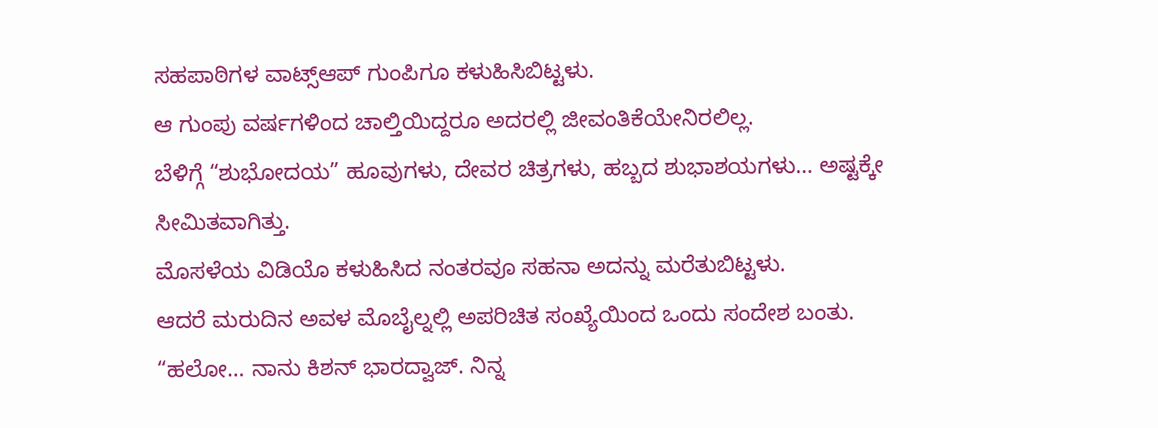ಸಹಪಾಠಿಗಳ ವಾಟ್ಸ್ಆಪ್ ಗುಂಪಿಗೂ ಕಳುಹಿಸಿಬಿಟ್ಟಳು.
ಆ ಗುಂಪು ವರ್ಷಗಳಿಂದ ಚಾಲ್ತಿಯಿದ್ದರೂ ಅದರಲ್ಲಿ ಜೀವಂತಿಕೆಯೇನಿರಲಿಲ್ಲ.
ಬೆಳಿಗ್ಗೆ “ಶುಭೋದಯ” ಹೂವುಗಳು, ದೇವರ ಚಿತ್ರಗಳು, ಹಬ್ಬದ ಶುಭಾಶಯಗಳು… ಅಷ್ಟಕ್ಕೇ ಸೀಮಿತವಾಗಿತ್ತು.
ಮೊಸಳೆಯ ವಿಡಿಯೊ ಕಳುಹಿಸಿದ ನಂತರವೂ ಸಹನಾ ಅದನ್ನು ಮರೆತುಬಿಟ್ಟಳು.
ಆದರೆ ಮರುದಿನ ಅವಳ ಮೊಬೈಲ್ನಲ್ಲಿ ಅಪರಿಚಿತ ಸಂಖ್ಯೆಯಿಂದ ಒಂದು ಸಂದೇಶ ಬಂತು.
“ಹಲೋ… ನಾನು ಕಿಶನ್ ಭಾರದ್ವಾಜ್. ನಿನ್ನ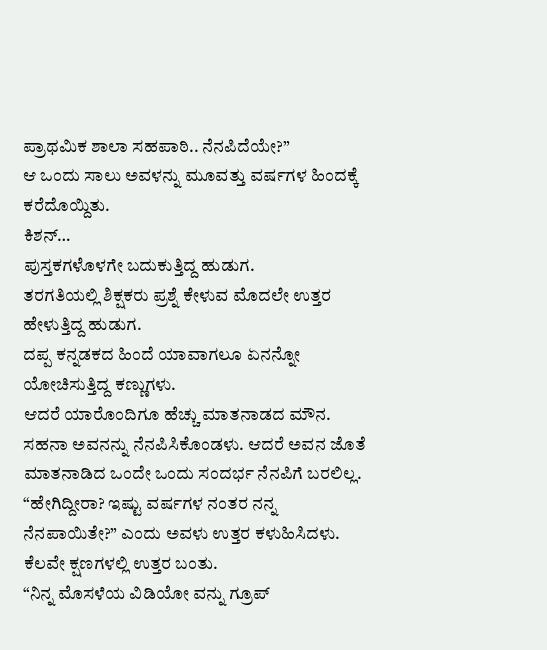ಪ್ರಾಥಮಿಕ ಶಾಲಾ ಸಹಪಾಠಿ.. ನೆನಪಿದೆಯೇ?”
ಆ ಒಂದು ಸಾಲು ಅವಳನ್ನು ಮೂವತ್ತು ವರ್ಷಗಳ ಹಿಂದಕ್ಕೆ ಕರೆದೊಯ್ದಿತು.
ಕಿಶನ್…
ಪುಸ್ತಕಗಳೊಳಗೇ ಬದುಕುತ್ತಿದ್ದ ಹುಡುಗ.
ತರಗತಿಯಲ್ಲಿ ಶಿಕ್ಷಕರು ಪ್ರಶ್ನೆ ಕೇಳುವ ಮೊದಲೇ ಉತ್ತರ ಹೇಳುತ್ತಿದ್ದ ಹುಡುಗ.
ದಪ್ಪ ಕನ್ನಡಕದ ಹಿಂದೆ ಯಾವಾಗಲೂ ಏನನ್ನೋ ಯೋಚಿಸುತ್ತಿದ್ದ ಕಣ್ಣುಗಳು.
ಆದರೆ ಯಾರೊಂದಿಗೂ ಹೆಚ್ಚು ಮಾತನಾಡದ ಮೌನ.
ಸಹನಾ ಅವನನ್ನು ನೆನಪಿಸಿಕೊಂಡಳು. ಆದರೆ ಅವನ ಜೊತೆ ಮಾತನಾಡಿದ ಒಂದೇ ಒಂದು ಸಂದರ್ಭ ನೆನಪಿಗೆ ಬರಲಿಲ್ಲ.
“ಹೇಗಿದ್ದೀರಾ? ಇಷ್ಟು ವರ್ಷಗಳ ನಂತರ ನನ್ನ ನೆನಪಾಯಿತೇ?” ಎಂದು ಅವಳು ಉತ್ತರ ಕಳುಹಿಸಿದಳು.
ಕೆಲವೇ ಕ್ಷಣಗಳಲ್ಲಿ ಉತ್ತರ ಬಂತು.
“ನಿನ್ನ ಮೊಸಳೆಯ ವಿಡಿಯೋ ವನ್ನು ಗ್ರೂಪ್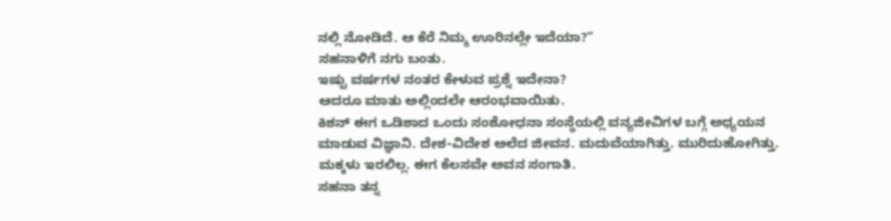ನಲ್ಲಿ ನೋಡಿದೆ. ಆ ಕೆರೆ ನಿಮ್ಮ ಊರಿನಲ್ಲೇ ಇದೆಯಾ?”
ಸಹನಾಳಿಗೆ ನಗು ಬಂತು.
ಇಷ್ಟು ವರ್ಷಗಳ ನಂತರ ಕೇಳುವ ಪ್ರಶ್ನೆ ಇದೇನಾ?
ಆದರೂ ಮಾತು ಅಲ್ಲಿಂದಲೇ ಆರಂಭವಾಯಿತು.
ಕಿಶನ್ ಈಗ ಒಡಿಶಾದ ಒಂದು ಸಂಶೋಧನಾ ಸಂಸ್ಥೆಯಲ್ಲಿ ವನ್ಯಜೀವಿಗಳ ಬಗ್ಗೆ ಅಧ್ಯಯನ ಮಾಡುವ ವಿಜ್ಞಾನಿ. ದೇಶ-ವಿದೇಶ ಅಲೆದ ಜೀವನ. ಮದುವೆಯಾಗಿತ್ತು. ಮುರಿದುಹೋಗಿತ್ತು. ಮಕ್ಕಳು ಇರಲಿಲ್ಲ. ಈಗ ಕೆಲಸವೇ ಅವನ ಸಂಗಾತಿ.
ಸಹನಾ ತನ್ನ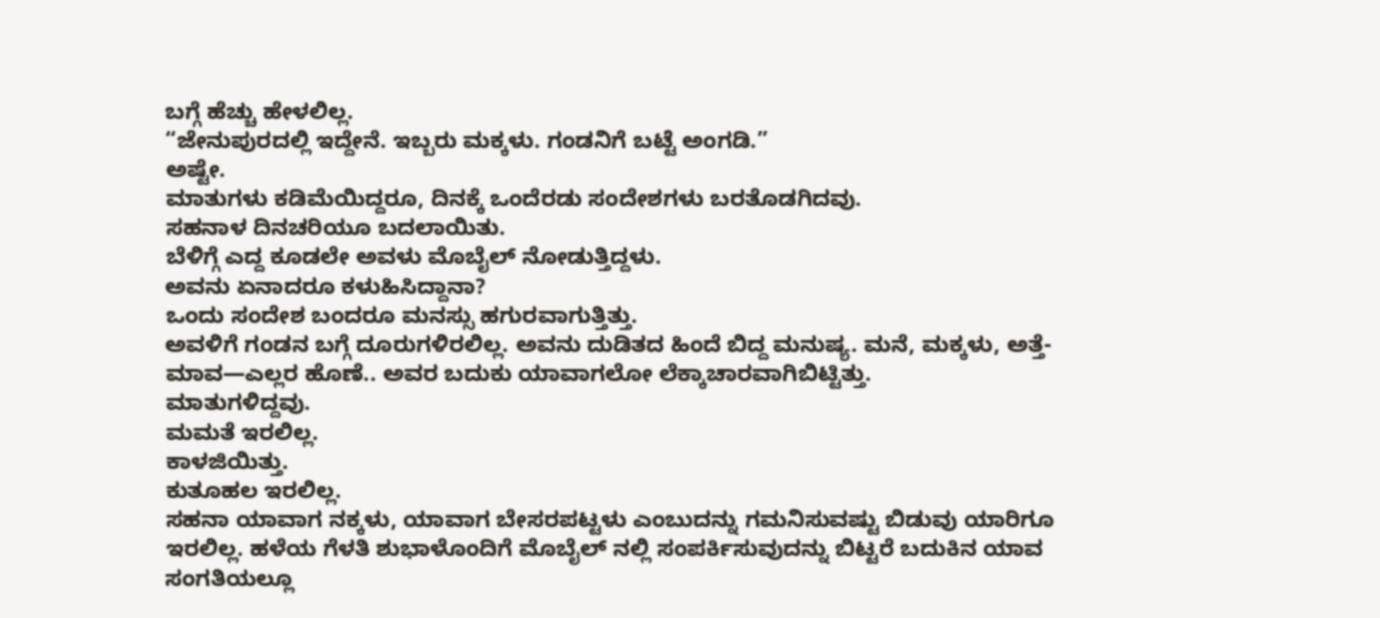ಬಗ್ಗೆ ಹೆಚ್ಚು ಹೇಳಲಿಲ್ಲ.
“ಜೇನುಪುರದಲ್ಲಿ ಇದ್ದೇನೆ. ಇಬ್ಬರು ಮಕ್ಕಳು. ಗಂಡನಿಗೆ ಬಟ್ಟೆ ಅಂಗಡಿ.”
ಅಷ್ಟೇ.
ಮಾತುಗಳು ಕಡಿಮೆಯಿದ್ದರೂ, ದಿನಕ್ಕೆ ಒಂದೆರಡು ಸಂದೇಶಗಳು ಬರತೊಡಗಿದವು.
ಸಹನಾಳ ದಿನಚರಿಯೂ ಬದಲಾಯಿತು.
ಬೆಳಿಗ್ಗೆ ಎದ್ದ ಕೂಡಲೇ ಅವಳು ಮೊಬೈಲ್ ನೋಡುತ್ತಿದ್ದಳು.
ಅವನು ಏನಾದರೂ ಕಳುಹಿಸಿದ್ದಾನಾ?
ಒಂದು ಸಂದೇಶ ಬಂದರೂ ಮನಸ್ಸು ಹಗುರವಾಗುತ್ತಿತ್ತು.
ಅವಳಿಗೆ ಗಂಡನ ಬಗ್ಗೆ ದೂರುಗಳಿರಲಿಲ್ಲ. ಅವನು ದುಡಿತದ ಹಿಂದೆ ಬಿದ್ದ ಮನುಷ್ಯ. ಮನೆ, ಮಕ್ಕಳು, ಅತ್ತೆ-ಮಾವ—ಎಲ್ಲರ ಹೊಣೆ.. ಅವರ ಬದುಕು ಯಾವಾಗಲೋ ಲೆಕ್ಕಾಚಾರವಾಗಿಬಿಟ್ಟಿತ್ತು.
ಮಾತುಗಳಿದ್ದವು.
ಮಮತೆ ಇರಲಿಲ್ಲ.
ಕಾಳಜಿಯಿತ್ತು.
ಕುತೂಹಲ ಇರಲಿಲ್ಲ.
ಸಹನಾ ಯಾವಾಗ ನಕ್ಕಳು, ಯಾವಾಗ ಬೇಸರಪಟ್ಟಳು ಎಂಬುದನ್ನು ಗಮನಿಸುವಷ್ಟು ಬಿಡುವು ಯಾರಿಗೂ ಇರಲಿಲ್ಲ. ಹಳೆಯ ಗೆಳತಿ ಶುಭಾಳೊಂದಿಗೆ ಮೊಬೈಲ್ ನಲ್ಲಿ ಸಂಪರ್ಕಿಸುವುದನ್ನು ಬಿಟ್ಟರೆ ಬದುಕಿನ ಯಾವ ಸಂಗತಿಯಲ್ಲೂ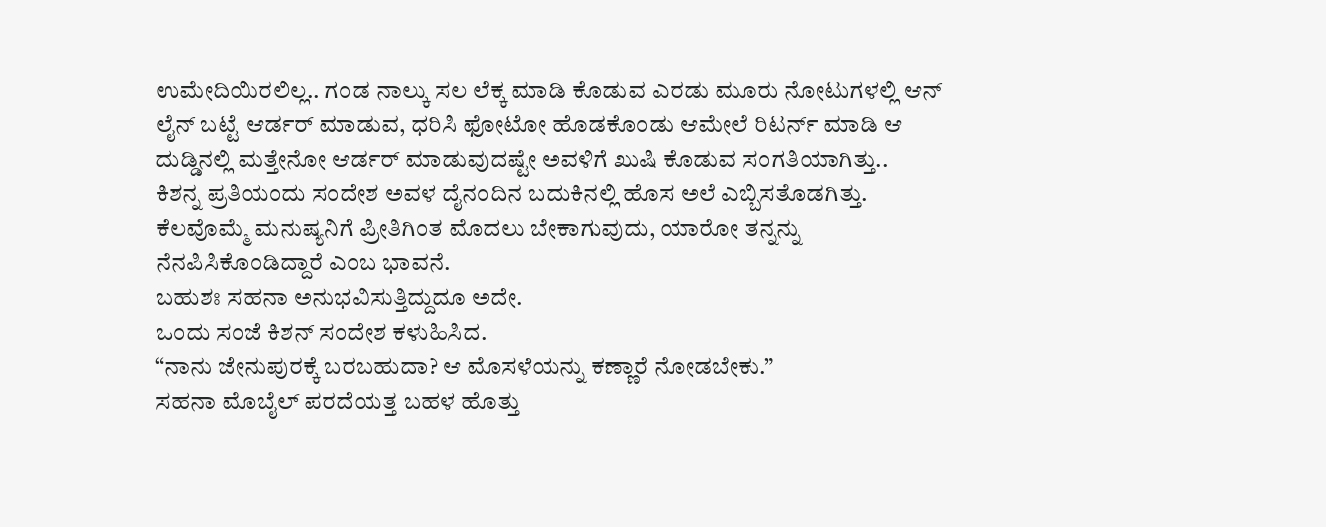ಉಮೇದಿಯಿರಲಿಲ್ಲ.. ಗಂಡ ನಾಲ್ಕು ಸಲ ಲೆಕ್ಕ ಮಾಡಿ ಕೊಡುವ ಎರಡು ಮೂರು ನೋಟುಗಳಲ್ಲಿ ಆನ್ ಲೈನ್ ಬಟ್ಟೆ ಆರ್ಡರ್ ಮಾಡುವ, ಧರಿಸಿ ಫೋಟೋ ಹೊಡಕೊಂಡು ಆಮೇಲೆ ರಿಟರ್ನ್ ಮಾಡಿ ಆ ದುಡ್ಡಿನಲ್ಲಿ ಮತ್ತೇನೋ ಆರ್ಡರ್ ಮಾಡುವುದಷ್ಟೇ ಅವಳಿಗೆ ಖುಷಿ ಕೊಡುವ ಸಂಗತಿಯಾಗಿತ್ತು..
ಕಿಶನ್ನ ಪ್ರತಿಯಂದು ಸಂದೇಶ ಅವಳ ದೈನಂದಿನ ಬದುಕಿನಲ್ಲಿ ಹೊಸ ಅಲೆ ಎಬ್ಬಿಸತೊಡಗಿತ್ತು.
ಕೆಲವೊಮ್ಮೆ ಮನುಷ್ಯನಿಗೆ ಪ್ರೀತಿಗಿಂತ ಮೊದಲು ಬೇಕಾಗುವುದು, ಯಾರೋ ತನ್ನನ್ನು ನೆನಪಿಸಿಕೊಂಡಿದ್ದಾರೆ ಎಂಬ ಭಾವನೆ.
ಬಹುಶಃ ಸಹನಾ ಅನುಭವಿಸುತ್ತಿದ್ದುದೂ ಅದೇ.
ಒಂದು ಸಂಜೆ ಕಿಶನ್ ಸಂದೇಶ ಕಳುಹಿಸಿದ.
“ನಾನು ಜೇನುಪುರಕ್ಕೆ ಬರಬಹುದಾ? ಆ ಮೊಸಳೆಯನ್ನು ಕಣ್ಣಾರೆ ನೋಡಬೇಕು.”
ಸಹನಾ ಮೊಬೈಲ್ ಪರದೆಯತ್ತ ಬಹಳ ಹೊತ್ತು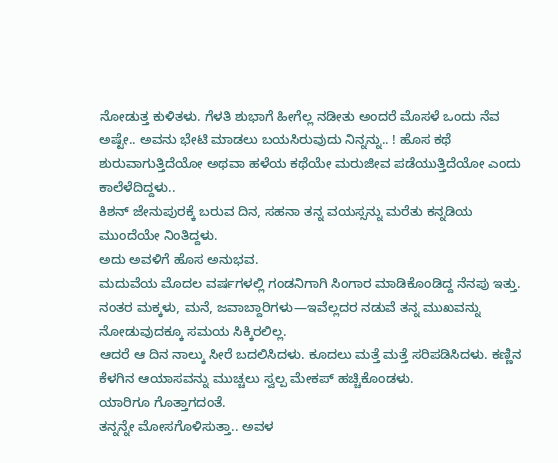ನೋಡುತ್ತ ಕುಳಿತಳು. ಗೆಳತಿ ಶುಭಾಗೆ ಹೀಗೆಲ್ಲ ನಡೀತು ಅಂದರೆ ಮೊಸಳೆ ಒಂದು ನೆವ ಅಷ್ಟೇ.. ಅವನು ಭೇಟಿ ಮಾಡಲು ಬಯಸಿರುವುದು ನಿನ್ನನ್ನು.. ! ಹೊಸ ಕಥೆ ಶುರುವಾಗುತ್ತಿದೆಯೋ ಅಥವಾ ಹಳೆಯ ಕಥೆಯೇ ಮರುಜೀವ ಪಡೆಯುತ್ತಿದೆಯೋ ಎಂದು ಕಾಲೆಳೆದಿದ್ದಳು..
ಕಿಶನ್ ಜೇನುಪುರಕ್ಕೆ ಬರುವ ದಿನ, ಸಹನಾ ತನ್ನ ವಯಸ್ಸನ್ನು ಮರೆತು ಕನ್ನಡಿಯ ಮುಂದೆಯೇ ನಿಂತಿದ್ದಳು.
ಅದು ಅವಳಿಗೆ ಹೊಸ ಅನುಭವ.
ಮದುವೆಯ ಮೊದಲ ವರ್ಷಗಳಲ್ಲಿ ಗಂಡನಿಗಾಗಿ ಸಿಂಗಾರ ಮಾಡಿಕೊಂಡಿದ್ದ ನೆನಪು ಇತ್ತು. ನಂತರ ಮಕ್ಕಳು, ಮನೆ, ಜವಾಬ್ದಾರಿಗಳು—ಇವೆಲ್ಲದರ ನಡುವೆ ತನ್ನ ಮುಖವನ್ನು ನೋಡುವುದಕ್ಕೂ ಸಮಯ ಸಿಕ್ಕಿರಲಿಲ್ಲ.
ಆದರೆ ಆ ದಿನ ನಾಲ್ಕು ಸೀರೆ ಬದಲಿಸಿದಳು. ಕೂದಲು ಮತ್ತೆ ಮತ್ತೆ ಸರಿಪಡಿಸಿದಳು. ಕಣ್ಣಿನ ಕೆಳಗಿನ ಆಯಾಸವನ್ನು ಮುಚ್ಚಲು ಸ್ವಲ್ಪ ಮೇಕಪ್ ಹಚ್ಚಿಕೊಂಡಳು.
ಯಾರಿಗೂ ಗೊತ್ತಾಗದಂತೆ.
ತನ್ನನ್ನೇ ಮೋಸಗೊಳಿಸುತ್ತಾ.. ಅವಳ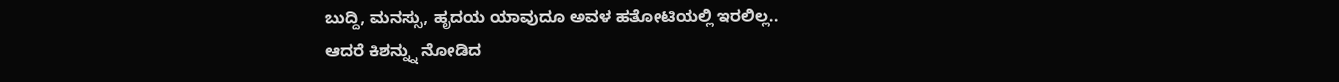ಬುದ್ದಿ, ಮನಸ್ಸು, ಹೃದಯ ಯಾವುದೂ ಅವಳ ಹತೋಟಿಯಲ್ಲಿ ಇರಲಿಲ್ಲ..
ಆದರೆ ಕಿಶನ್ನ್ನು ನೋಡಿದ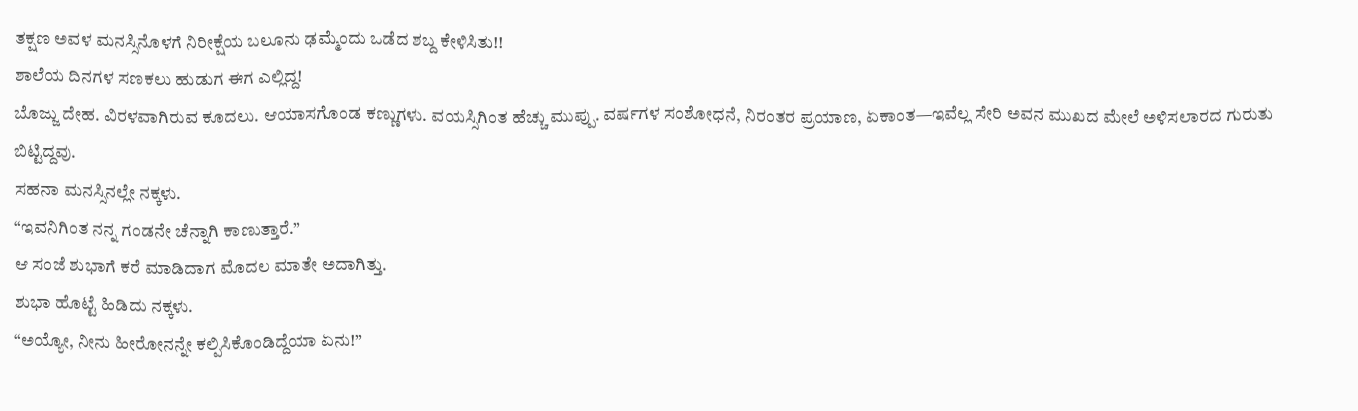ತಕ್ಷಣ ಅವಳ ಮನಸ್ಸಿನೊಳಗೆ ನಿರೀಕ್ಷೆಯ ಬಲೂನು ಢಮ್ಮೆಂದು ಒಡೆದ ಶಬ್ದ ಕೇಳಿಸಿತು!!
ಶಾಲೆಯ ದಿನಗಳ ಸಣಕಲು ಹುಡುಗ ಈಗ ಎಲ್ಲಿದ್ದ!
ಬೊಜ್ಜು ದೇಹ. ವಿರಳವಾಗಿರುವ ಕೂದಲು. ಆಯಾಸಗೊಂಡ ಕಣ್ಣುಗಳು. ವಯಸ್ಸಿಗಿಂತ ಹೆಚ್ಚು ಮುಪ್ಪು. ವರ್ಷಗಳ ಸಂಶೋಧನೆ, ನಿರಂತರ ಪ್ರಯಾಣ, ಏಕಾಂತ—ಇವೆಲ್ಲ ಸೇರಿ ಅವನ ಮುಖದ ಮೇಲೆ ಅಳಿಸಲಾರದ ಗುರುತು ಬಿಟ್ಟಿದ್ದವು.
ಸಹನಾ ಮನಸ್ಸಿನಲ್ಲೇ ನಕ್ಕಳು.
“ಇವನಿಗಿಂತ ನನ್ನ ಗಂಡನೇ ಚೆನ್ನಾಗಿ ಕಾಣುತ್ತಾರೆ.”
ಆ ಸಂಜೆ ಶುಭಾಗೆ ಕರೆ ಮಾಡಿದಾಗ ಮೊದಲ ಮಾತೇ ಅದಾಗಿತ್ತು.
ಶುಭಾ ಹೊಟ್ಟೆ ಹಿಡಿದು ನಕ್ಕಳು.
“ಅಯ್ಯೋ, ನೀನು ಹೀರೋನನ್ನೇ ಕಲ್ಪಿಸಿಕೊಂಡಿದ್ದೆಯಾ ಏನು!”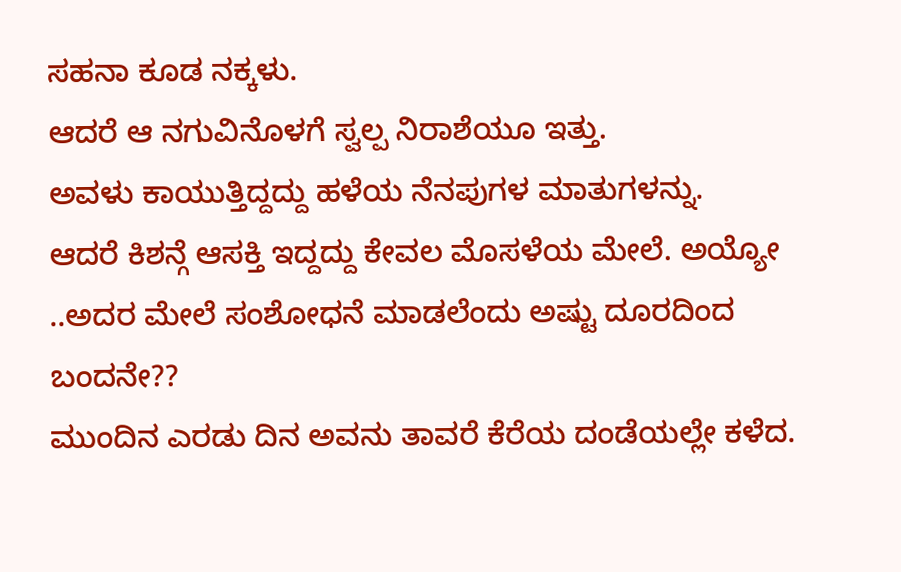ಸಹನಾ ಕೂಡ ನಕ್ಕಳು.
ಆದರೆ ಆ ನಗುವಿನೊಳಗೆ ಸ್ವಲ್ಪ ನಿರಾಶೆಯೂ ಇತ್ತು.
ಅವಳು ಕಾಯುತ್ತಿದ್ದದ್ದು ಹಳೆಯ ನೆನಪುಗಳ ಮಾತುಗಳನ್ನು.
ಆದರೆ ಕಿಶನ್ಗೆ ಆಸಕ್ತಿ ಇದ್ದದ್ದು ಕೇವಲ ಮೊಸಳೆಯ ಮೇಲೆ. ಅಯ್ಯೋ ..ಅದರ ಮೇಲೆ ಸಂಶೋಧನೆ ಮಾಡಲೆಂದು ಅಷ್ಟು ದೂರದಿಂದ ಬಂದನೇ??
ಮುಂದಿನ ಎರಡು ದಿನ ಅವನು ತಾವರೆ ಕೆರೆಯ ದಂಡೆಯಲ್ಲೇ ಕಳೆದ.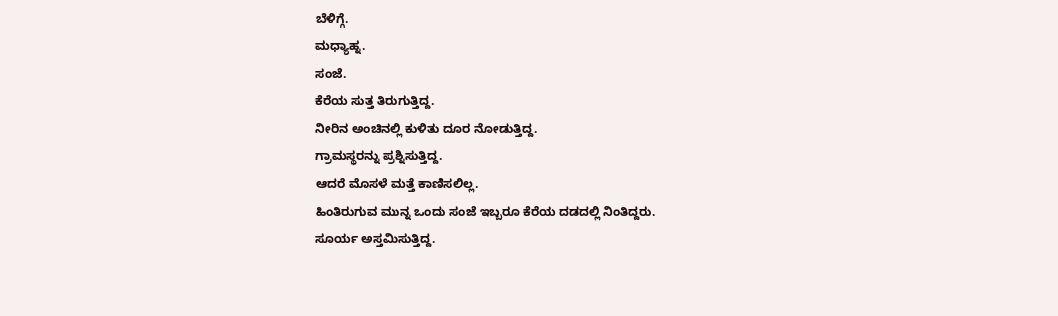ಬೆಳಿಗ್ಗೆ.
ಮಧ್ಯಾಹ್ನ.
ಸಂಜೆ.
ಕೆರೆಯ ಸುತ್ತ ತಿರುಗುತ್ತಿದ್ದ.
ನೀರಿನ ಅಂಚಿನಲ್ಲಿ ಕುಳಿತು ದೂರ ನೋಡುತ್ತಿದ್ದ.
ಗ್ರಾಮಸ್ಥರನ್ನು ಪ್ರಶ್ನಿಸುತ್ತಿದ್ದ.
ಆದರೆ ಮೊಸಳೆ ಮತ್ತೆ ಕಾಣಿಸಲಿಲ್ಲ.
ಹಿಂತಿರುಗುವ ಮುನ್ನ ಒಂದು ಸಂಜೆ ಇಬ್ಬರೂ ಕೆರೆಯ ದಡದಲ್ಲಿ ನಿಂತಿದ್ದರು.
ಸೂರ್ಯ ಅಸ್ತಮಿಸುತ್ತಿದ್ದ.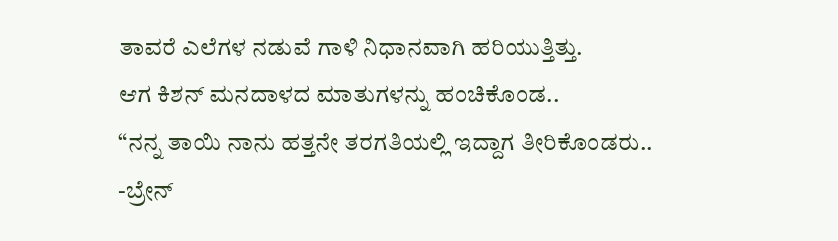ತಾವರೆ ಎಲೆಗಳ ನಡುವೆ ಗಾಳಿ ನಿಧಾನವಾಗಿ ಹರಿಯುತ್ತಿತ್ತು.
ಆಗ ಕಿಶನ್ ಮನದಾಳದ ಮಾತುಗಳನ್ನು ಹಂಚಿಕೊಂಡ..
“ನನ್ನ ತಾಯಿ ನಾನು ಹತ್ತನೇ ತರಗತಿಯಲ್ಲಿ ಇದ್ದಾಗ ತೀರಿಕೊಂಡರು..
-ಬ್ರೇನ್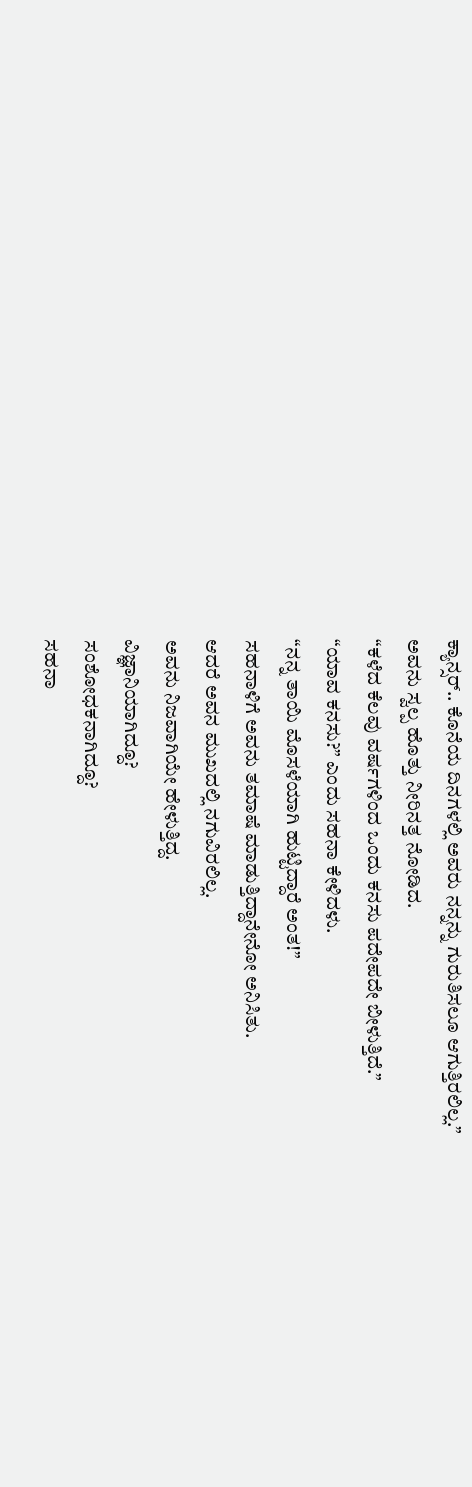ಕ್ಯಾನ್ಸರ್.. ಕೊನೆಯ ದಿನಗಳಲ್ಲಿ ಅವರು ನನ್ನನ್ನು ಗುರುತಿಸಲೂ ಆಗುತ್ತಿರಲಿಲ್ಲ.”
ಅವನು ಸ್ವಲ್ಪ ಹೊತ್ತು ನೀರಿನತ್ತ ನೋಡಿದ.
“ಕಳೆದ ಕೆಲವು ವರ್ಷಗಳಿಂದ ಒಂದು ಕನಸು ಪದೇಪದೇ ಬೀಳುತ್ತಿದೆ.”
“ಯಾವ ಕನಸು?” ಎಂದು ಸಹನಾ ಕೇಳಿದಳು.
“ನನ್ನ ತಾಯಿ ಮೊಸಳೆಯಾಗಿ ಹುಟ್ಟಿದ್ದಾರೆ ಅಂತ!”
ಸಹನಾಳಿಗೆ ಅವನು ತಮಾಷೆ ಮಾಡುತ್ತಿದ್ದಾನೇನೋ ಅನಿಸಿತು.
ಆದರೆ ಅವನ ಮುಖದಲ್ಲಿ ನಗುವಿರಲಿಲ್ಲ.
ಅವನು ನಿಜವಾಗಿಯೇ ಹೇಳುತ್ತಿದ್ದ.
ವಿಜ್ಞಾನಿಯಾಗಿದ್ದೂ?
ಸಂಶೋಧಕನಾಗಿದ್ದೂ?
ಸಹನಾ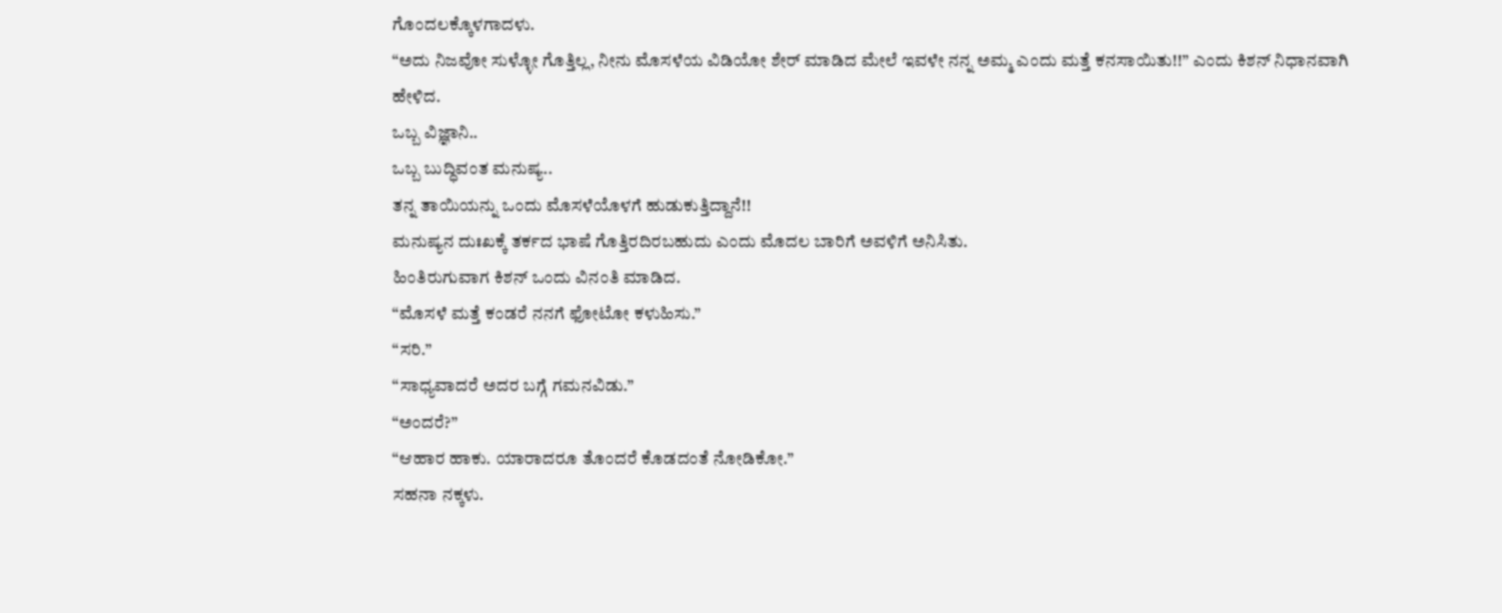ಗೊಂದಲಕ್ಕೊಳಗಾದಳು.
“ಅದು ನಿಜವೋ ಸುಳ್ಳೋ ಗೊತ್ತಿಲ್ಲ, ನೀನು ಮೊಸಳೆಯ ವಿಡಿಯೋ ಶೇರ್ ಮಾಡಿದ ಮೇಲೆ ಇವಳೇ ನನ್ನ ಅಮ್ಮ ಎಂದು ಮತ್ತೆ ಕನಸಾಯಿತು!!” ಎಂದು ಕಿಶನ್ ನಿಧಾನವಾಗಿ ಹೇಳಿದ.
ಒಬ್ಬ ವಿಜ್ಞಾನಿ..
ಒಬ್ಬ ಬುದ್ಧಿವಂತ ಮನುಷ್ಯ..
ತನ್ನ ತಾಯಿಯನ್ನು ಒಂದು ಮೊಸಳೆಯೊಳಗೆ ಹುಡುಕುತ್ತಿದ್ದಾನೆ!!
ಮನುಷ್ಯನ ದುಃಖಕ್ಕೆ ತರ್ಕದ ಭಾಷೆ ಗೊತ್ತಿರದಿರಬಹುದು ಎಂದು ಮೊದಲ ಬಾರಿಗೆ ಅವಳಿಗೆ ಅನಿಸಿತು.
ಹಿಂತಿರುಗುವಾಗ ಕಿಶನ್ ಒಂದು ವಿನಂತಿ ಮಾಡಿದ.
“ಮೊಸಳೆ ಮತ್ತೆ ಕಂಡರೆ ನನಗೆ ಫೋಟೋ ಕಳುಹಿಸು.”
“ಸರಿ.”
“ಸಾಧ್ಯವಾದರೆ ಅದರ ಬಗ್ಗೆ ಗಮನವಿಡು.”
“ಅಂದರೆ?”
“ಆಹಾರ ಹಾಕು. ಯಾರಾದರೂ ತೊಂದರೆ ಕೊಡದಂತೆ ನೋಡಿಕೋ.”
ಸಹನಾ ನಕ್ಕಳು.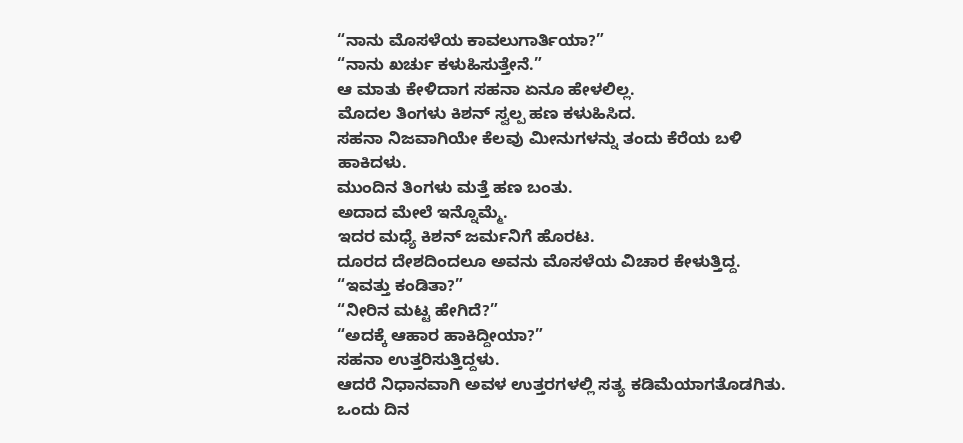“ನಾನು ಮೊಸಳೆಯ ಕಾವಲುಗಾರ್ತಿಯಾ?”
“ನಾನು ಖರ್ಚು ಕಳುಹಿಸುತ್ತೇನೆ.”
ಆ ಮಾತು ಕೇಳಿದಾಗ ಸಹನಾ ಏನೂ ಹೇಳಲಿಲ್ಲ.
ಮೊದಲ ತಿಂಗಳು ಕಿಶನ್ ಸ್ವಲ್ಪ ಹಣ ಕಳುಹಿಸಿದ.
ಸಹನಾ ನಿಜವಾಗಿಯೇ ಕೆಲವು ಮೀನುಗಳನ್ನು ತಂದು ಕೆರೆಯ ಬಳಿ ಹಾಕಿದಳು.
ಮುಂದಿನ ತಿಂಗಳು ಮತ್ತೆ ಹಣ ಬಂತು.
ಅದಾದ ಮೇಲೆ ಇನ್ನೊಮ್ಮೆ.
ಇದರ ಮಧ್ಯೆ ಕಿಶನ್ ಜರ್ಮನಿಗೆ ಹೊರಟ.
ದೂರದ ದೇಶದಿಂದಲೂ ಅವನು ಮೊಸಳೆಯ ವಿಚಾರ ಕೇಳುತ್ತಿದ್ದ.
“ಇವತ್ತು ಕಂಡಿತಾ?”
“ನೀರಿನ ಮಟ್ಟ ಹೇಗಿದೆ?”
“ಅದಕ್ಕೆ ಆಹಾರ ಹಾಕಿದ್ದೀಯಾ?”
ಸಹನಾ ಉತ್ತರಿಸುತ್ತಿದ್ದಳು.
ಆದರೆ ನಿಧಾನವಾಗಿ ಅವಳ ಉತ್ತರಗಳಲ್ಲಿ ಸತ್ಯ ಕಡಿಮೆಯಾಗತೊಡಗಿತು.
ಒಂದು ದಿನ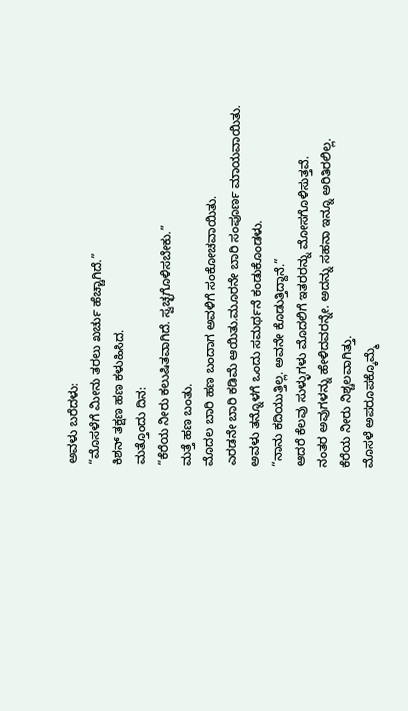ಅವಳು ಬರೆದಳು:
“ಮೊಸಳೆಗೆ ಮೀನು ತರಲು ಖರ್ಚು ಹೆಚ್ಚಾಗಿದೆ.”
ಕಿಶನ್ ತಕ್ಷಣ ಹಣ ಕಳುಹಿಸಿದ.
ಮತ್ತೊಂದು ದಿನ:
“ಕೆರೆಯ ನೀರು ಕಲುಷಿತವಾಗಿದೆ. ಸ್ವಚ್ಛಗೊಳಿಸಬೇಕು.”
ಮತ್ತೆ ಹಣ ಬಂತು.
ಮೊದಲ ಬಾರಿ ಹಣ ಬಂದಾಗ ಅವಳಿಗೆ ಸಂಕೋಚವಾಯಿತು.
ಎರಡನೇ ಬಾರಿ ಕಡಿಮೆ ಆಯಿತು.ಮೂರನೇ ಬಾರಿ ಸಂಪೂರ್ಣ ಮಾಯವಾಯಿತು.
ಅವಳು ತನ್ನೊಳಗೆ ಒಂದು ಸಮರ್ಥನೆ ಕಂಡುಕೊಂಡಳು.
“ನಾನು ಕದಿಯುತ್ತಿಲ್ಲ. ಅವನೇ ಕೊಡುತ್ತಿದ್ದಾನೆ.”
ಆದರೆ ಕೆಲವು ಸುಳ್ಳುಗಳು ಮೊದಲಿಗೆ ಇತರರನ್ನು ಮೋಸಗೊಳಿಸುತ್ತವೆ.
ನಂತರ ಅವುಗಳನ್ನು ಹೇಳಿದವರನ್ನೇ. ಅದನ್ನು ಸಹನಾ ಇನ್ನೂ ಅರಿತಿರಲಿಲ್ಲ.
ಕೆರೆಯ ನೀರು ನಿಶ್ಚಲವಾಗಿತ್ತು.
ಮೊಸಳೆ ಅಪರೂಪಕ್ಕೊಮ್ಮೆ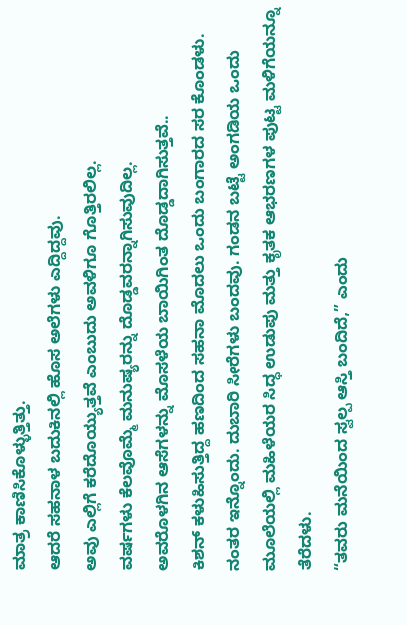ಮಾತ್ರ ಕಾಣಿಸಿಕೊಳ್ಳುತ್ತಿತ್ತು.
ಆದರೆ ಸಹನಾಳ ಬದುಕಿನಲ್ಲಿ ಹೊಸ ಅಲೆಗಳು ಎದ್ದಿದ್ದವು.
ಅವು ಎಲ್ಲಿಗೆ ಕರೆದೊಯ್ಯುತ್ತವೆ ಎಂಬುದು ಅವಳಿಗೂ ಗೊತ್ತಿರಲಿಲ್ಲ.
ವರ್ಷಗಳು ಕೆಲವೊಮ್ಮೆ ಮನುಷ್ಯರನ್ನು ದೊಡ್ಡವರನ್ನಾಗಿಸುವುದಿಲ್ಲ.
ಅವರೊಳಗಿನ ಆಸೆಗಳನ್ನು ಮೊಸಳೆಯ ಬಾಯಿಗಿಂತ ದೊಡ್ಡದಾಗಿಸುತ್ತವೆ..
ಕಿಶನ್ ಕಳುಹಿಸುತ್ತಿದ್ದ ಹಣದಿಂದ ಸಹನಾ ಮೊದಲು ಒಂದು ಬಂಗಾರದ ಸರ ಕೊಂಡಳು. ನಂತರ ಇನ್ನೊಂದು. ದುಬಾರಿ ಸೀರೆಗಳು ಬಂದವು. ಗಂಡನ ಬಟ್ಟೆ ಅಂಗಡಿಯ ಒಂದು ಮೂಲೆಯಲ್ಲಿ ಮಹಿಳೆಯರ ಸಿದ್ಧ ಉಡುಪು ಮತ್ತು ಕೃತಕ ಆಭರಣಗಳ ಪುಟ್ಟ ಮಳಿಗೆಯನ್ನೂ ತೆರೆದಳು.
“ತವರು ಮನೆಯಿಂದ ಸ್ವಲ್ಪ ಆಸ್ತಿ ಬಂದಿದೆ,” ಎಂದು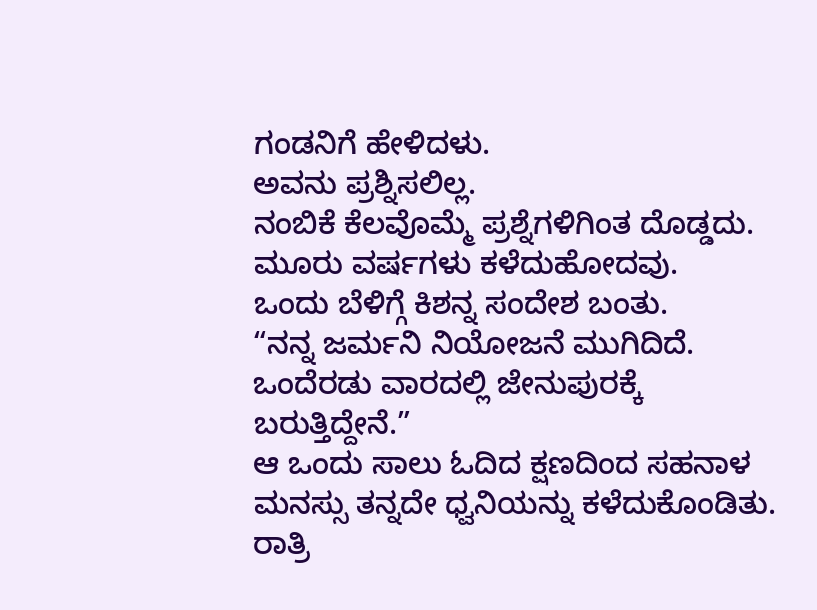ಗಂಡನಿಗೆ ಹೇಳಿದಳು.
ಅವನು ಪ್ರಶ್ನಿಸಲಿಲ್ಲ.
ನಂಬಿಕೆ ಕೆಲವೊಮ್ಮೆ ಪ್ರಶ್ನೆಗಳಿಗಿಂತ ದೊಡ್ಡದು.
ಮೂರು ವರ್ಷಗಳು ಕಳೆದುಹೋದವು.
ಒಂದು ಬೆಳಿಗ್ಗೆ ಕಿಶನ್ನ ಸಂದೇಶ ಬಂತು.
“ನನ್ನ ಜರ್ಮನಿ ನಿಯೋಜನೆ ಮುಗಿದಿದೆ. ಒಂದೆರಡು ವಾರದಲ್ಲಿ ಜೇನುಪುರಕ್ಕೆ ಬರುತ್ತಿದ್ದೇನೆ.”
ಆ ಒಂದು ಸಾಲು ಓದಿದ ಕ್ಷಣದಿಂದ ಸಹನಾಳ ಮನಸ್ಸು ತನ್ನದೇ ಧ್ವನಿಯನ್ನು ಕಳೆದುಕೊಂಡಿತು. ರಾತ್ರಿ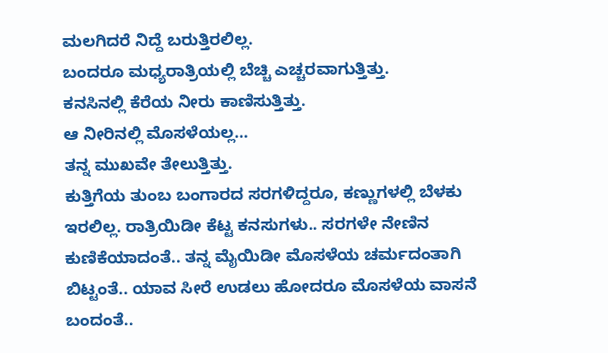ಮಲಗಿದರೆ ನಿದ್ದೆ ಬರುತ್ತಿರಲಿಲ್ಲ.
ಬಂದರೂ ಮಧ್ಯರಾತ್ರಿಯಲ್ಲಿ ಬೆಚ್ಚಿ ಎಚ್ಚರವಾಗುತ್ತಿತ್ತು.
ಕನಸಿನಲ್ಲಿ ಕೆರೆಯ ನೀರು ಕಾಣಿಸುತ್ತಿತ್ತು.
ಆ ನೀರಿನಲ್ಲಿ ಮೊಸಳೆಯಲ್ಲ…
ತನ್ನ ಮುಖವೇ ತೇಲುತ್ತಿತ್ತು.
ಕುತ್ತಿಗೆಯ ತುಂಬ ಬಂಗಾರದ ಸರಗಳಿದ್ದರೂ, ಕಣ್ಣುಗಳಲ್ಲಿ ಬೆಳಕು ಇರಲಿಲ್ಲ. ರಾತ್ರಿಯಿಡೀ ಕೆಟ್ಟ ಕನಸುಗಳು.. ಸರಗಳೇ ನೇಣಿನ ಕುಣಿಕೆಯಾದಂತೆ.. ತನ್ನ ಮೈಯಿಡೀ ಮೊಸಳೆಯ ಚರ್ಮದಂತಾಗಿ ಬಿಟ್ಟಂತೆ.. ಯಾವ ಸೀರೆ ಉಡಲು ಹೋದರೂ ಮೊಸಳೆಯ ವಾಸನೆ ಬಂದಂತೆ..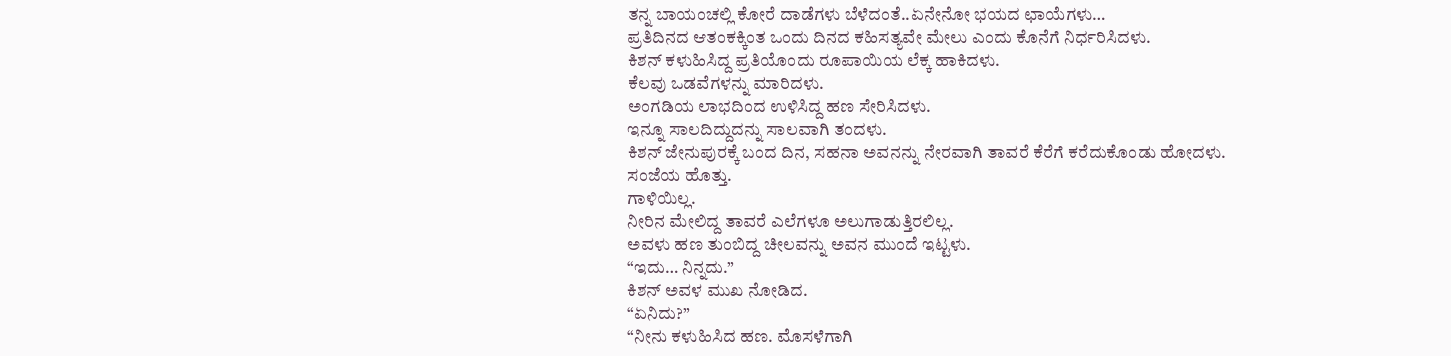ತನ್ನ ಬಾಯಂಚಲ್ಲಿ ಕೋರೆ ದಾಡೆಗಳು ಬೆಳೆದಂತೆ..ಏನೇನೋ ಭಯದ ಛಾಯೆಗಳು…
ಪ್ರತಿದಿನದ ಆತಂಕಕ್ಕಿಂತ ಒಂದು ದಿನದ ಕಹಿಸತ್ಯವೇ ಮೇಲು ಎಂದು ಕೊನೆಗೆ ನಿರ್ಧರಿಸಿದಳು.
ಕಿಶನ್ ಕಳುಹಿಸಿದ್ದ ಪ್ರತಿಯೊಂದು ರೂಪಾಯಿಯ ಲೆಕ್ಕ ಹಾಕಿದಳು.
ಕೆಲವು ಒಡವೆಗಳನ್ನು ಮಾರಿದಳು.
ಅಂಗಡಿಯ ಲಾಭದಿಂದ ಉಳಿಸಿದ್ದ ಹಣ ಸೇರಿಸಿದಳು.
ಇನ್ನೂ ಸಾಲದಿದ್ದುದನ್ನು ಸಾಲವಾಗಿ ತಂದಳು.
ಕಿಶನ್ ಜೇನುಪುರಕ್ಕೆ ಬಂದ ದಿನ, ಸಹನಾ ಅವನನ್ನು ನೇರವಾಗಿ ತಾವರೆ ಕೆರೆಗೆ ಕರೆದುಕೊಂಡು ಹೋದಳು.
ಸಂಜೆಯ ಹೊತ್ತು.
ಗಾಳಿಯಿಲ್ಲ.
ನೀರಿನ ಮೇಲಿದ್ದ ತಾವರೆ ಎಲೆಗಳೂ ಅಲುಗಾಡುತ್ತಿರಲಿಲ್ಲ.
ಅವಳು ಹಣ ತುಂಬಿದ್ದ ಚೀಲವನ್ನು ಅವನ ಮುಂದೆ ಇಟ್ಟಳು.
“ಇದು… ನಿನ್ನದು.”
ಕಿಶನ್ ಅವಳ ಮುಖ ನೋಡಿದ.
“ಏನಿದು?”
“ನೀನು ಕಳುಹಿಸಿದ ಹಣ. ಮೊಸಳೆಗಾಗಿ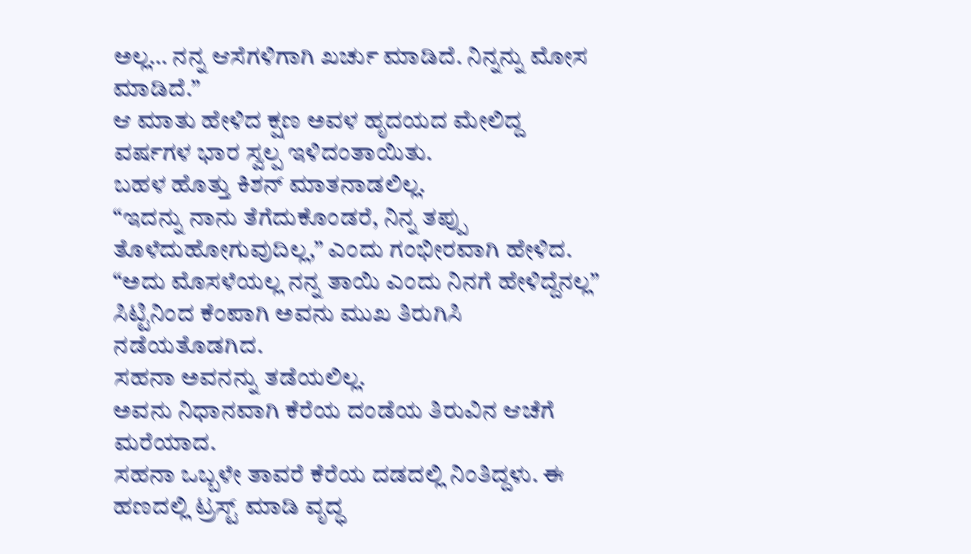ಅಲ್ಲ… ನನ್ನ ಆಸೆಗಳಿಗಾಗಿ ಖರ್ಚು ಮಾಡಿದೆ. ನಿನ್ನನ್ನು ಮೋಸ ಮಾಡಿದೆ.”
ಆ ಮಾತು ಹೇಳಿದ ಕ್ಷಣ ಅವಳ ಹೃದಯದ ಮೇಲಿದ್ದ ವರ್ಷಗಳ ಭಾರ ಸ್ವಲ್ಪ ಇಳಿದಂತಾಯಿತು.
ಬಹಳ ಹೊತ್ತು ಕಿಶನ್ ಮಾತನಾಡಲಿಲ್ಲ.
“ಇದನ್ನು ನಾನು ತೆಗೆದುಕೊಂಡರೆ, ನಿನ್ನ ತಪ್ಪು ತೊಳೆದುಹೋಗುವುದಿಲ್ಲ,” ಎಂದು ಗಂಭೀರವಾಗಿ ಹೇಳಿದ. “ಅದು ಮೊಸಳೆಯಲ್ಲ ನನ್ನ ತಾಯಿ ಎಂದು ನಿನಗೆ ಹೇಳಿದ್ದೆನಲ್ಲ”
ಸಿಟ್ಟಿನಿಂದ ಕೆಂಪಾಗಿ ಅವನು ಮುಖ ತಿರುಗಿಸಿ ನಡೆಯತೊಡಗಿದ.
ಸಹನಾ ಅವನನ್ನು ತಡೆಯಲಿಲ್ಲ.
ಅವನು ನಿಧಾನವಾಗಿ ಕೆರೆಯ ದಂಡೆಯ ತಿರುವಿನ ಆಚೆಗೆ ಮರೆಯಾದ.
ಸಹನಾ ಒಬ್ಬಳೇ ತಾವರೆ ಕೆರೆಯ ದಡದಲ್ಲಿ ನಿಂತಿದ್ದಳು. ಈ ಹಣದಲ್ಲಿ ಟ್ರಸ್ಟ್ ಮಾಡಿ ವೃದ್ಧ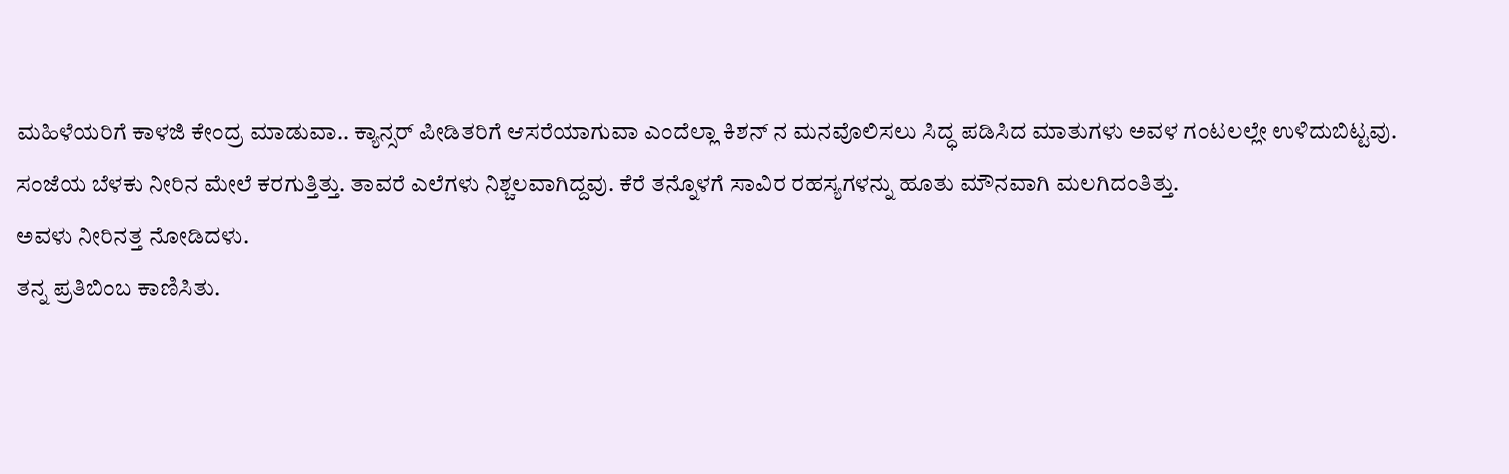ಮಹಿಳೆಯರಿಗೆ ಕಾಳಜಿ ಕೇಂದ್ರ ಮಾಡುವಾ.. ಕ್ಯಾನ್ಸರ್ ಪೀಡಿತರಿಗೆ ಆಸರೆಯಾಗುವಾ ಎಂದೆಲ್ಲಾ ಕಿಶನ್ ನ ಮನವೊಲಿಸಲು ಸಿದ್ಧ ಪಡಿಸಿದ ಮಾತುಗಳು ಅವಳ ಗಂಟಲಲ್ಲೇ ಉಳಿದುಬಿಟ್ಟವು.
ಸಂಜೆಯ ಬೆಳಕು ನೀರಿನ ಮೇಲೆ ಕರಗುತ್ತಿತ್ತು. ತಾವರೆ ಎಲೆಗಳು ನಿಶ್ಚಲವಾಗಿದ್ದವು. ಕೆರೆ ತನ್ನೊಳಗೆ ಸಾವಿರ ರಹಸ್ಯಗಳನ್ನು ಹೂತು ಮೌನವಾಗಿ ಮಲಗಿದಂತಿತ್ತು.
ಅವಳು ನೀರಿನತ್ತ ನೋಡಿದಳು.
ತನ್ನ ಪ್ರತಿಬಿಂಬ ಕಾಣಿಸಿತು.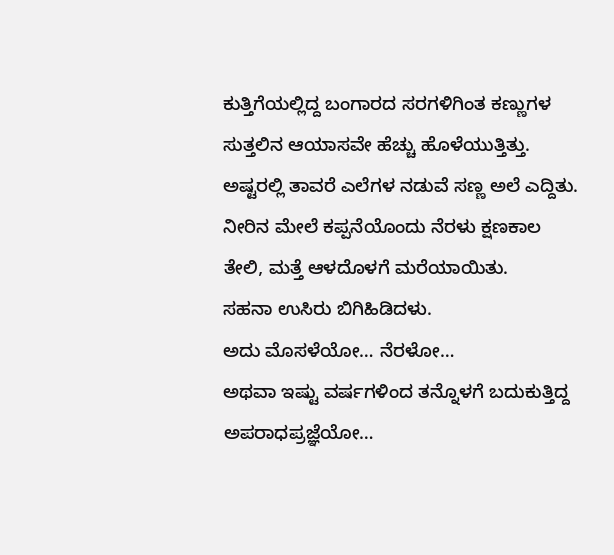ಕುತ್ತಿಗೆಯಲ್ಲಿದ್ದ ಬಂಗಾರದ ಸರಗಳಿಗಿಂತ ಕಣ್ಣುಗಳ ಸುತ್ತಲಿನ ಆಯಾಸವೇ ಹೆಚ್ಚು ಹೊಳೆಯುತ್ತಿತ್ತು.
ಅಷ್ಟರಲ್ಲಿ ತಾವರೆ ಎಲೆಗಳ ನಡುವೆ ಸಣ್ಣ ಅಲೆ ಎದ್ದಿತು.
ನೀರಿನ ಮೇಲೆ ಕಪ್ಪನೆಯೊಂದು ನೆರಳು ಕ್ಷಣಕಾಲ ತೇಲಿ, ಮತ್ತೆ ಆಳದೊಳಗೆ ಮರೆಯಾಯಿತು.
ಸಹನಾ ಉಸಿರು ಬಿಗಿಹಿಡಿದಳು.
ಅದು ಮೊಸಳೆಯೋ… ನೆರಳೋ…
ಅಥವಾ ಇಷ್ಟು ವರ್ಷಗಳಿಂದ ತನ್ನೊಳಗೆ ಬದುಕುತ್ತಿದ್ದ ಅಪರಾಧಪ್ರಜ್ಞೆಯೋ…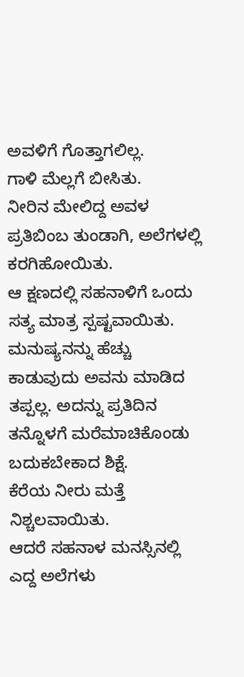ಅವಳಿಗೆ ಗೊತ್ತಾಗಲಿಲ್ಲ.
ಗಾಳಿ ಮೆಲ್ಲಗೆ ಬೀಸಿತು.
ನೀರಿನ ಮೇಲಿದ್ದ ಅವಳ ಪ್ರತಿಬಿಂಬ ತುಂಡಾಗಿ, ಅಲೆಗಳಲ್ಲಿ ಕರಗಿಹೋಯಿತು.
ಆ ಕ್ಷಣದಲ್ಲಿ ಸಹನಾಳಿಗೆ ಒಂದು ಸತ್ಯ ಮಾತ್ರ ಸ್ಪಷ್ಟವಾಯಿತು.
ಮನುಷ್ಯನನ್ನು ಹೆಚ್ಚು ಕಾಡುವುದು ಅವನು ಮಾಡಿದ ತಪ್ಪಲ್ಲ. ಅದನ್ನು ಪ್ರತಿದಿನ ತನ್ನೊಳಗೆ ಮರೆಮಾಚಿಕೊಂಡು ಬದುಕಬೇಕಾದ ಶಿಕ್ಷೆ.
ಕೆರೆಯ ನೀರು ಮತ್ತೆ ನಿಶ್ಚಲವಾಯಿತು.
ಆದರೆ ಸಹನಾಳ ಮನಸ್ಸಿನಲ್ಲಿ ಎದ್ದ ಅಲೆಗಳು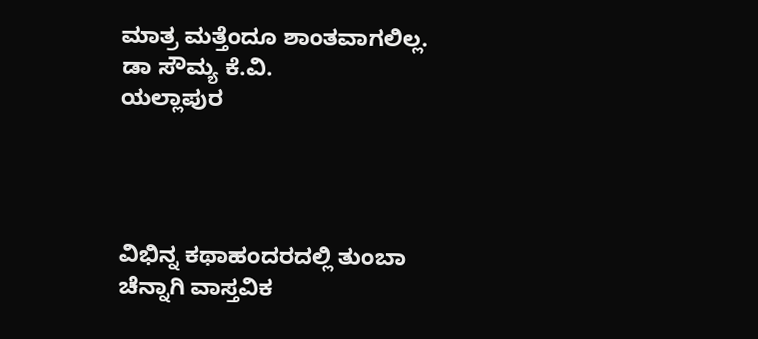ಮಾತ್ರ ಮತ್ತೆಂದೂ ಶಾಂತವಾಗಲಿಲ್ಲ.
ಡಾ ಸೌಮ್ಯ ಕೆ.ವಿ.
ಯಲ್ಲಾಪುರ




ವಿಭಿನ್ನ ಕಥಾಹಂದರದಲ್ಲಿ ತುಂಬಾ ಚೆನ್ನಾಗಿ ವಾಸ್ತವಿಕ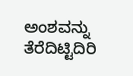ಅಂಶವನ್ನು ತೆರೆದಿಟ್ಟಿದಿರಿ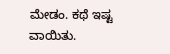ಮೇಡಂ. ಕಥೆ ಇಷ್ಟ ವಾಯಿತು.